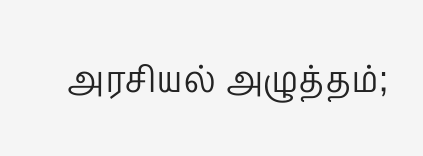அரசியல் அழுத்தம்;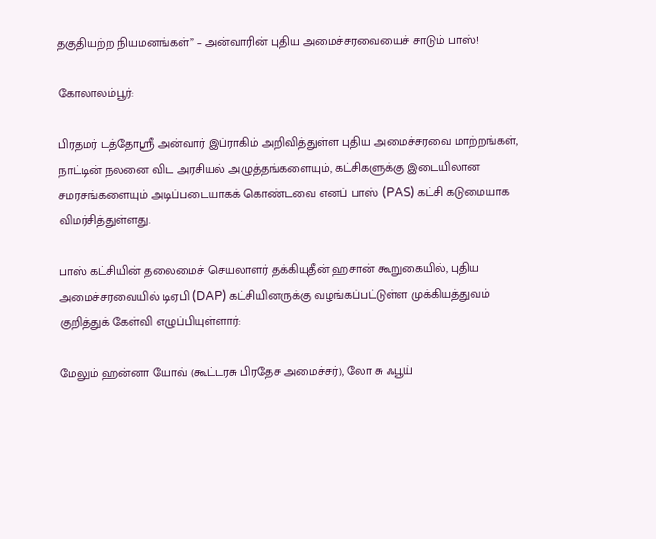தகுதியற்ற நியமனங்கள்” – அன்வாரின் புதிய அமைச்சரவையைச் சாடும் பாஸ்!

கோலாலம்பூர்:

பிரதமர் டத்தோஸ்ரீ அன்வார் இப்ராகிம் அறிவித்துள்ள புதிய அமைச்சரவை மாற்றங்கள், நாட்டின் நலனை விட அரசியல் அழுத்தங்களையும், கட்சிகளுக்கு இடையிலான சமரசங்களையும் அடிப்படையாகக் கொண்டவை எனப் பாஸ் (PAS) கட்சி கடுமையாக விமர்சித்துள்ளது.

பாஸ் கட்சியின் தலைமைச் செயலாளர் தக்கியுதீன் ஹசான் கூறுகையில், புதிய அமைச்சரவையில் டிஏபி (DAP) கட்சியினருக்கு வழங்கப்பட்டுள்ள முக்கியத்துவம் குறித்துக் கேள்வி எழுப்பியுள்ளார்:

மேலும் ஹன்னா யோவ் (கூட்டரசு பிரதேச அமைச்சர்), லோ சு ஃபூய்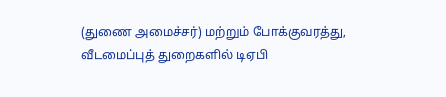(துணை அமைச்சர்) மற்றும் போக்குவரத்து, வீடமைப்புத் துறைகளில் டிஏபி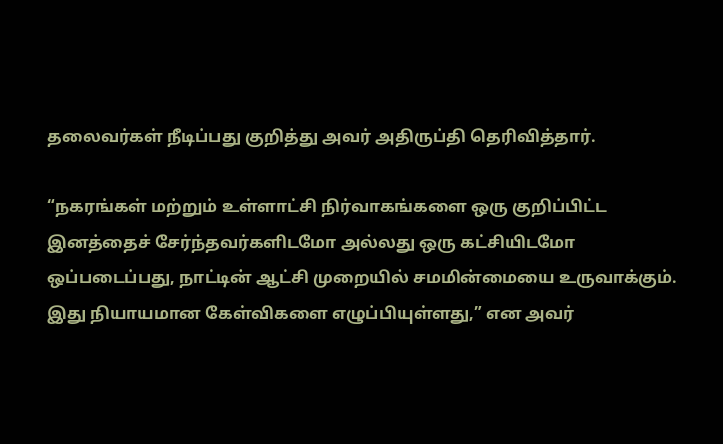தலைவர்கள் நீடிப்பது குறித்து அவர் அதிருப்தி தெரிவித்தார்.

“நகரங்கள் மற்றும் உள்ளாட்சி நிர்வாகங்களை ஒரு குறிப்பிட்ட இனத்தைச் சேர்ந்தவர்களிடமோ அல்லது ஒரு கட்சியிடமோ ஒப்படைப்பது, நாட்டின் ஆட்சி முறையில் சமமின்மையை உருவாக்கும். இது நியாயமான கேள்விகளை எழுப்பியுள்ளது,” என அவர்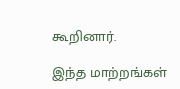கூறினார்.

இந்த மாற்றங்கள்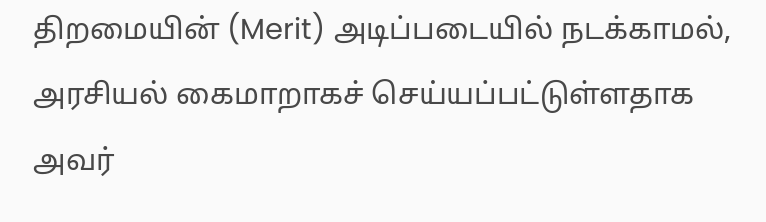திறமையின் (Merit) அடிப்படையில் நடக்காமல், அரசியல் கைமாறாகச் செய்யப்பட்டுள்ளதாக அவர்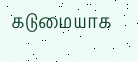கடுமையாக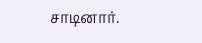சாடினார்.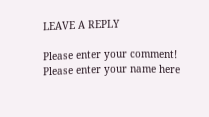LEAVE A REPLY

Please enter your comment!
Please enter your name here